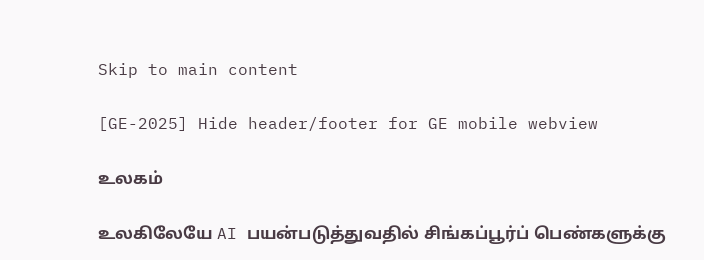Skip to main content

[GE-2025] Hide header/footer for GE mobile webview

உலகம்

உலகிலேயே AI பயன்படுத்துவதில் சிங்கப்பூர்ப் பெண்களுக்கு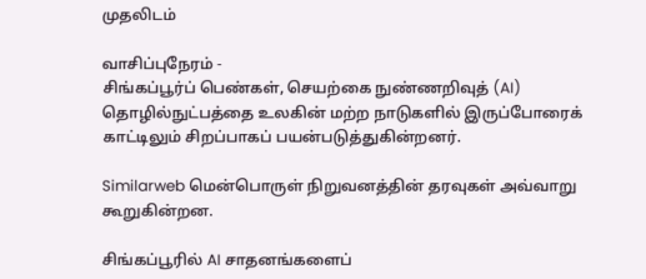முதலிடம்

வாசிப்புநேரம் -
சிங்கப்பூர்ப் பெண்கள், செயற்கை நுண்ணறிவுத் (AI) தொழில்நுட்பத்தை உலகின் மற்ற நாடுகளில் இருப்போரைக் காட்டிலும் சிறப்பாகப் பயன்படுத்துகின்றனர்.

Similarweb மென்பொருள் நிறுவனத்தின் தரவுகள் அவ்வாறு கூறுகின்றன.

சிங்கப்பூரில் AI சாதனங்களைப்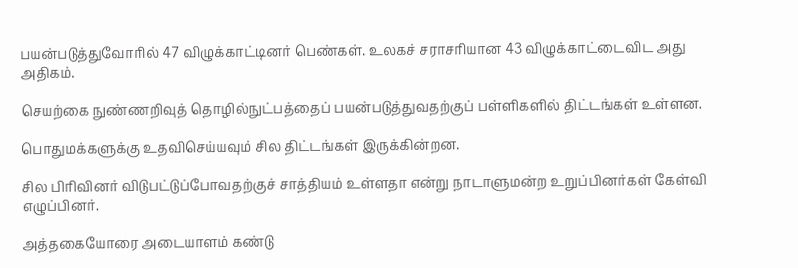பயன்படுத்துவோரில் 47 விழுக்காட்டினர் பெண்கள். உலகச் சராசரியான 43 விழுக்காட்டைவிட அது அதிகம்.

செயற்கை நுண்ணறிவுத் தொழில்நுட்பத்தைப் பயன்படுத்துவதற்குப் பள்ளிகளில் திட்டங்கள் உள்ளன.

பொதுமக்களுக்கு உதவிசெய்யவும் சில திட்டங்கள் இருக்கின்றன.

சில பிரிவினர் விடுபட்டுப்போவதற்குச் சாத்தியம் உள்ளதா என்று நாடாளுமன்ற உறுப்பினர்கள் கேள்வி எழுப்பினர்.

அத்தகையோரை அடையாளம் கண்டு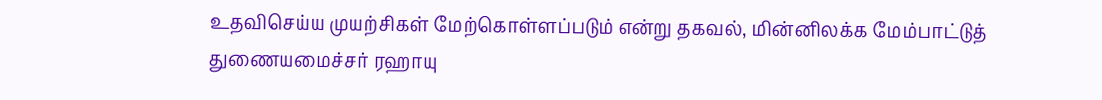உதவிசெய்ய முயற்சிகள் மேற்கொள்ளப்படும் என்று தகவல், மின்னிலக்க மேம்பாட்டுத் துணையமைச்சர் ரஹாயு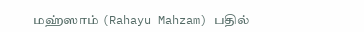மஹ்ஸாம் (Rahayu Mahzam) பதில்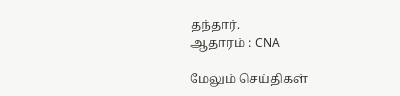தந்தார்.
ஆதாரம் : CNA

மேலும் செய்திகள்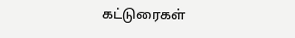கட்டுரைகள்